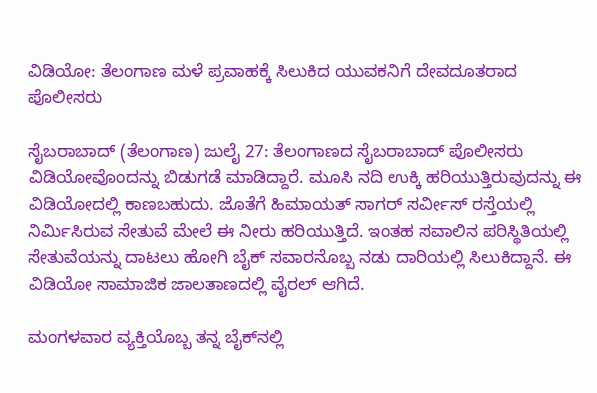ವಿಡಿಯೋ: ತೆಲಂಗಾಣ ಮಳೆ ಪ್ರವಾಹಕ್ಕೆ ಸಿಲುಕಿದ ಯುವಕನಿಗೆ ದೇವದೂತರಾದ ಪೊಲೀಸರು

ಸೈಬರಾಬಾದ್ (ತೆಲಂಗಾಣ) ಜುಲೈ 27: ತೆಲಂಗಾಣದ ಸೈಬರಾಬಾದ್ ಪೊಲೀಸರು ವಿಡಿಯೋವೊಂದನ್ನು ಬಿಡುಗಡೆ ಮಾಡಿದ್ದಾರೆ. ಮೂಸಿ ನದಿ ಉಕ್ಕಿ ಹರಿಯುತ್ತಿರುವುದನ್ನು ಈ ವಿಡಿಯೋದಲ್ಲಿ ಕಾಣಬಹುದು. ಜೊತೆಗೆ ಹಿಮಾಯತ್ ಸಾಗರ್ ಸರ್ವೀಸ್ ರಸ್ತೆಯಲ್ಲಿ ನಿರ್ಮಿಸಿರುವ ಸೇತುವೆ ಮೇಲೆ ಈ ನೀರು ಹರಿಯುತ್ತಿದೆ. ಇಂತಹ ಸವಾಲಿನ ಪರಿಸ್ಥಿತಿಯಲ್ಲಿ ಸೇತುವೆಯನ್ನು ದಾಟಲು ಹೋಗಿ ಬೈಕ್ ಸವಾರನೊಬ್ಬ ನಡು ದಾರಿಯಲ್ಲಿ ಸಿಲುಕಿದ್ದಾನೆ. ಈ ವಿಡಿಯೋ ಸಾಮಾಜಿಕ ಜಾಲತಾಣದಲ್ಲಿ ವೈರಲ್ ಆಗಿದೆ.

ಮಂಗಳವಾರ ವ್ಯಕ್ತಿಯೊಬ್ಬ ತನ್ನ ಬೈಕ್‌ನಲ್ಲಿ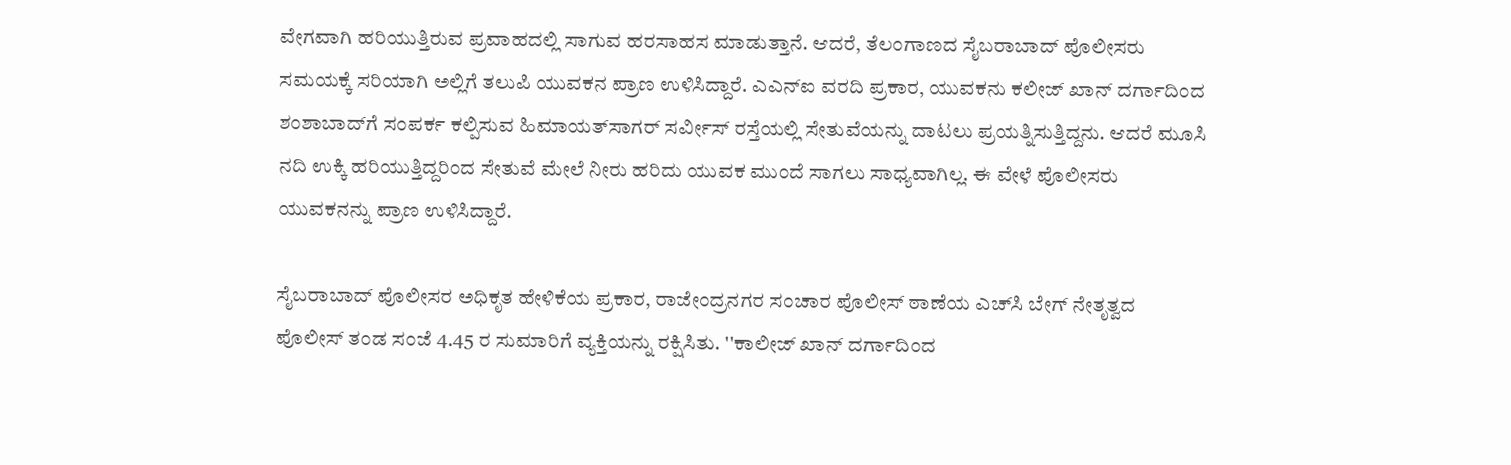ವೇಗವಾಗಿ ಹರಿಯುತ್ತಿರುವ ಪ್ರವಾಹದಲ್ಲಿ ಸಾಗುವ ಹರಸಾಹಸ ಮಾಡುತ್ತಾನೆ. ಆದರೆ, ತೆಲಂಗಾಣದ ಸೈಬರಾಬಾದ್ ಪೊಲೀಸರು ಸಮಯಕ್ಕೆ ಸರಿಯಾಗಿ ಅಲ್ಲಿಗೆ ತಲುಪಿ ಯುವಕನ ಪ್ರಾಣ ಉಳಿಸಿದ್ದಾರೆ. ಎಎನ್‌ಐ ವರದಿ ಪ್ರಕಾರ, ಯುವಕನು ಕಲೀಜ್ ಖಾನ್ ದರ್ಗಾದಿಂದ ಶಂಶಾಬಾದ್‌ಗೆ ಸಂಪರ್ಕ ಕಲ್ಪಿಸುವ ಹಿಮಾಯತ್‌ಸಾಗರ್ ಸರ್ವೀಸ್ ರಸ್ತೆಯಲ್ಲಿ ಸೇತುವೆಯನ್ನು ದಾಟಲು ಪ್ರಯತ್ನಿಸುತ್ತಿದ್ದನು. ಆದರೆ ಮೂಸಿ ನದಿ ಉಕ್ಕಿ ಹರಿಯುತ್ತಿದ್ದರಿಂದ ಸೇತುವೆ ಮೇಲೆ ನೀರು ಹರಿದು ಯುವಕ ಮುಂದೆ ಸಾಗಲು ಸಾಧ್ಯವಾಗಿಲ್ಲ. ಈ ವೇಳೆ ಪೊಲೀಸರು ಯುವಕನನ್ನು ಪ್ರಾಣ ಉಳಿಸಿದ್ದಾರೆ.

ಸೈಬರಾಬಾದ್ ಪೊಲೀಸರ ಅಧಿಕೃತ ಹೇಳಿಕೆಯ ಪ್ರಕಾರ, ರಾಜೇಂದ್ರನಗರ ಸಂಚಾರ ಪೊಲೀಸ್ ಠಾಣೆಯ ಎಚ್‌ಸಿ ಬೇಗ್ ನೇತೃತ್ವದ ಪೊಲೀಸ್ ತಂಡ ಸಂಜೆ 4.45 ರ ಸುಮಾರಿಗೆ ವ್ಯಕ್ತಿಯನ್ನು ರಕ್ಷಿಸಿತು. ''ಕಾಲೀಜ್ ಖಾನ್ ದರ್ಗಾದಿಂದ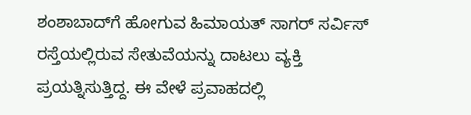ಶಂಶಾಬಾದ್‌ಗೆ ಹೋಗುವ ಹಿಮಾಯತ್ ಸಾಗರ್ ಸರ್ವಿಸ್ ರಸ್ತೆಯಲ್ಲಿರುವ ಸೇತುವೆಯನ್ನು ದಾಟಲು ವ್ಯಕ್ತಿ ಪ್ರಯತ್ನಿಸುತ್ತಿದ್ದ. ಈ ವೇಳೆ ಪ್ರವಾಹದಲ್ಲಿ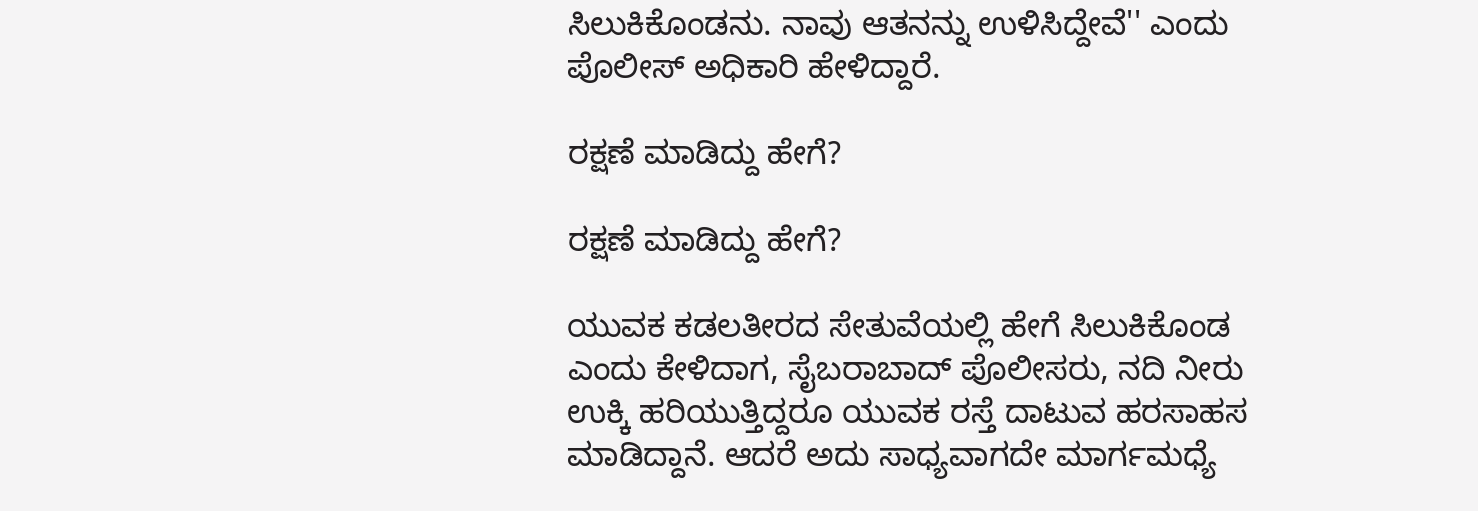ಸಿಲುಕಿಕೊಂಡನು. ನಾವು ಆತನನ್ನು ಉಳಿಸಿದ್ದೇವೆ'' ಎಂದು ಪೊಲೀಸ್ ಅಧಿಕಾರಿ ಹೇಳಿದ್ದಾರೆ.

ರಕ್ಷಣೆ ಮಾಡಿದ್ದು ಹೇಗೆ?

ರಕ್ಷಣೆ ಮಾಡಿದ್ದು ಹೇಗೆ?

ಯುವಕ ಕಡಲತೀರದ ಸೇತುವೆಯಲ್ಲಿ ಹೇಗೆ ಸಿಲುಕಿಕೊಂಡ ಎಂದು ಕೇಳಿದಾಗ, ಸೈಬರಾಬಾದ್ ಪೊಲೀಸರು, ನದಿ ನೀರು ಉಕ್ಕಿ ಹರಿಯುತ್ತಿದ್ದರೂ ಯುವಕ ರಸ್ತೆ ದಾಟುವ ಹರಸಾಹಸ ಮಾಡಿದ್ದಾನೆ. ಆದರೆ ಅದು ಸಾಧ್ಯವಾಗದೇ ಮಾರ್ಗಮಧ್ಯೆ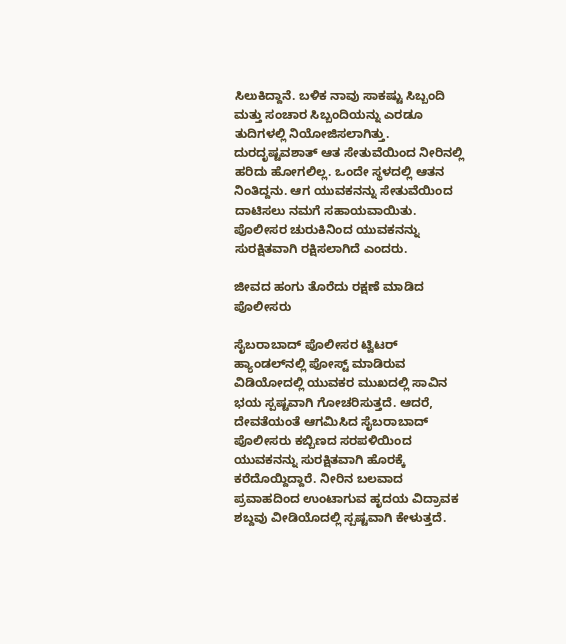ಸಿಲುಕಿದ್ದಾನೆ. ಬಳಿಕ ನಾವು ಸಾಕಷ್ಟು ಸಿಬ್ಬಂದಿ ಮತ್ತು ಸಂಚಾರ ಸಿಬ್ಬಂದಿಯನ್ನು ಎರಡೂ ತುದಿಗಳಲ್ಲಿ ನಿಯೋಜಿಸಲಾಗಿತ್ತು. ದುರದೃಷ್ಟವಶಾತ್ ಆತ ಸೇತುವೆಯಿಂದ ನೀರಿನಲ್ಲಿ ಹರಿದು ಹೋಗಲಿಲ್ಲ. ಒಂದೇ ಸ್ಥಳದಲ್ಲಿ ಆತನ ನಿಂತಿದ್ದನು. ಆಗ ಯುವಕನನ್ನು ಸೇತುವೆಯಿಂದ ದಾಟಿಸಲು ನಮಗೆ ಸಹಾಯವಾಯಿತು. ಪೊಲೀಸರ ಚುರುಕಿನಿಂದ ಯುವಕನನ್ನು ಸುರಕ್ಷಿತವಾಗಿ ರಕ್ಷಿಸಲಾಗಿದೆ ಎಂದರು.

ಜೀವದ ಹಂಗು ತೊರೆದು ರಕ್ಷಣೆ ಮಾಡಿದ ಪೊಲೀಸರು

ಸೈಬರಾಬಾದ್ ಪೊಲೀಸರ ಟ್ವಿಟರ್ ಹ್ಯಾಂಡಲ್‌ನಲ್ಲಿ ಪೋಸ್ಟ್ ಮಾಡಿರುವ ವಿಡಿಯೋದಲ್ಲಿ ಯುವಕರ ಮುಖದಲ್ಲಿ ಸಾವಿನ ಭಯ ಸ್ಪಷ್ಟವಾಗಿ ಗೋಚರಿಸುತ್ತದೆ. ಆದರೆ, ದೇವತೆಯಂತೆ ಆಗಮಿಸಿದ ಸೈಬರಾಬಾದ್ ಪೊಲೀಸರು ಕಬ್ಬಿಣದ ಸರಪಳಿಯಿಂದ ಯುವಕನನ್ನು ಸುರಕ್ಷಿತವಾಗಿ ಹೊರಕ್ಕೆ ಕರೆದೊಯ್ದಿದ್ದಾರೆ. ನೀರಿನ ಬಲವಾದ ಪ್ರವಾಹದಿಂದ ಉಂಟಾಗುವ ಹೃದಯ ವಿದ್ರಾವಕ ಶಬ್ದವು ವೀಡಿಯೊದಲ್ಲಿ ಸ್ಪಷ್ಟವಾಗಿ ಕೇಳುತ್ತದೆ.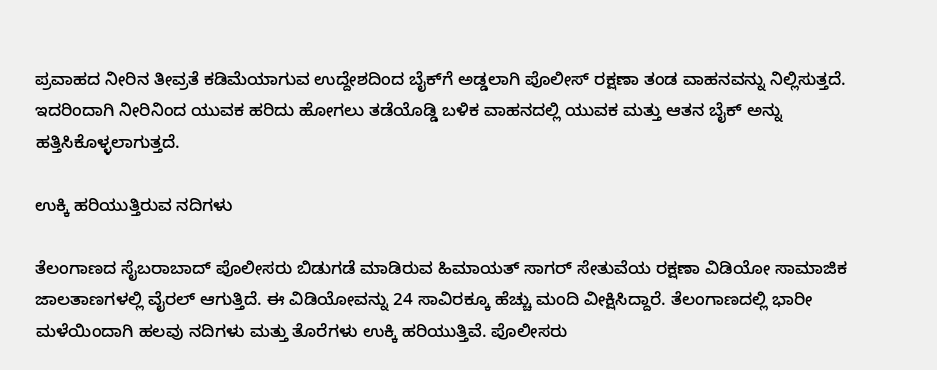ಪ್ರವಾಹದ ನೀರಿನ ತೀವ್ರತೆ ಕಡಿಮೆಯಾಗುವ ಉದ್ದೇಶದಿಂದ ಬೈಕ್‌ಗೆ ಅಡ್ಡಲಾಗಿ ಪೊಲೀಸ್ ರಕ್ಷಣಾ ತಂಡ ವಾಹನವನ್ನು ನಿಲ್ಲಿಸುತ್ತದೆ. ಇದರಿಂದಾಗಿ ನೀರಿನಿಂದ ಯುವಕ ಹರಿದು ಹೋಗಲು ತಡೆಯೊಡ್ಡಿ ಬಳಿಕ ವಾಹನದಲ್ಲಿ ಯುವಕ ಮತ್ತು ಆತನ ಬೈಕ್‌ ಅನ್ನು ಹತ್ತಿಸಿಕೊಳ್ಳಲಾಗುತ್ತದೆ.

ಉಕ್ಕಿ ಹರಿಯುತ್ತಿರುವ ನದಿಗಳು

ತೆಲಂಗಾಣದ ಸೈಬರಾಬಾದ್ ಪೊಲೀಸರು ಬಿಡುಗಡೆ ಮಾಡಿರುವ ಹಿಮಾಯತ್ ಸಾಗರ್ ಸೇತುವೆಯ ರಕ್ಷಣಾ ವಿಡಿಯೋ ಸಾಮಾಜಿಕ ಜಾಲತಾಣಗಳಲ್ಲಿ ವೈರಲ್ ಆಗುತ್ತಿದೆ. ಈ ವಿಡಿಯೋವನ್ನು 24 ಸಾವಿರಕ್ಕೂ ಹೆಚ್ಚು ಮಂದಿ ವೀಕ್ಷಿಸಿದ್ದಾರೆ. ತೆಲಂಗಾಣದಲ್ಲಿ ಭಾರೀ ಮಳೆಯಿಂದಾಗಿ ಹಲವು ನದಿಗಳು ಮತ್ತು ತೊರೆಗಳು ಉಕ್ಕಿ ಹರಿಯುತ್ತಿವೆ. ಪೊಲೀಸರು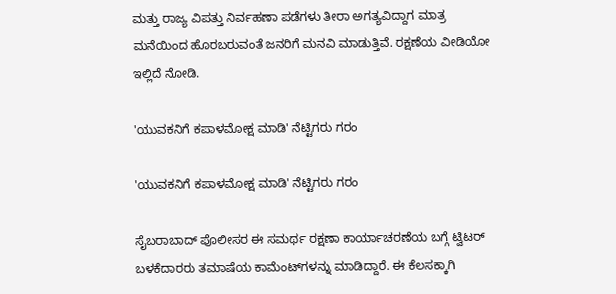ಮತ್ತು ರಾಜ್ಯ ವಿಪತ್ತು ನಿರ್ವಹಣಾ ಪಡೆಗಳು ತೀರಾ ಅಗತ್ಯವಿದ್ದಾಗ ಮಾತ್ರ ಮನೆಯಿಂದ ಹೊರಬರುವಂತೆ ಜನರಿಗೆ ಮನವಿ ಮಾಡುತ್ತಿವೆ. ರಕ್ಷಣೆಯ ವೀಡಿಯೋ ಇಲ್ಲಿದೆ ನೋಡಿ.

'ಯುವಕನಿಗೆ ಕಪಾಳಮೋಕ್ಷ ಮಾಡಿ' ನೆಟ್ಟಿಗರು ಗರಂ

'ಯುವಕನಿಗೆ ಕಪಾಳಮೋಕ್ಷ ಮಾಡಿ' ನೆಟ್ಟಿಗರು ಗರಂ

ಸೈಬರಾಬಾದ್ ಪೊಲೀಸರ ಈ ಸಮರ್ಥ ರಕ್ಷಣಾ ಕಾರ್ಯಾಚರಣೆಯ ಬಗ್ಗೆ ಟ್ವಿಟರ್ ಬಳಕೆದಾರರು ತಮಾಷೆಯ ಕಾಮೆಂಟ್‌ಗಳನ್ನು ಮಾಡಿದ್ದಾರೆ. ಈ ಕೆಲಸಕ್ಕಾಗಿ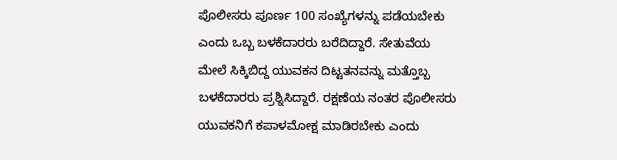ಪೊಲೀಸರು ಪೂರ್ಣ 100 ಸಂಖ್ಯೆಗಳನ್ನು ಪಡೆಯಬೇಕು ಎಂದು ಒಬ್ಬ ಬಳಕೆದಾರರು ಬರೆದಿದ್ದಾರೆ. ಸೇತುವೆಯ ಮೇಲೆ ಸಿಕ್ಕಿಬಿದ್ದ ಯುವಕನ ದಿಟ್ಟತನವನ್ನು ಮತ್ತೊಬ್ಬ ಬಳಕೆದಾರರು ಪ್ರಶ್ನಿಸಿದ್ದಾರೆ. ರಕ್ಷಣೆಯ ನಂತರ ಪೊಲೀಸರು ಯುವಕನಿಗೆ ಕಪಾಳಮೋಕ್ಷ ಮಾಡಿರಬೇಕು ಎಂದು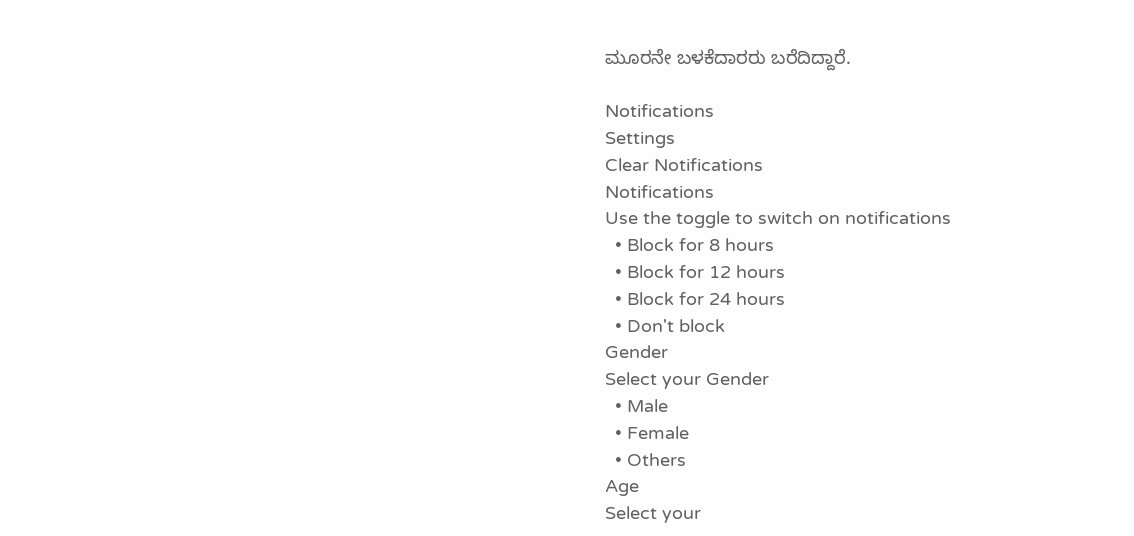ಮೂರನೇ ಬಳಕೆದಾರರು ಬರೆದಿದ್ದಾರೆ.

Notifications
Settings
Clear Notifications
Notifications
Use the toggle to switch on notifications
  • Block for 8 hours
  • Block for 12 hours
  • Block for 24 hours
  • Don't block
Gender
Select your Gender
  • Male
  • Female
  • Others
Age
Select your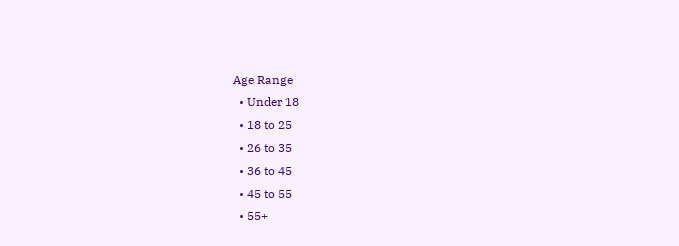Age Range
  • Under 18
  • 18 to 25
  • 26 to 35
  • 36 to 45
  • 45 to 55
  • 55+